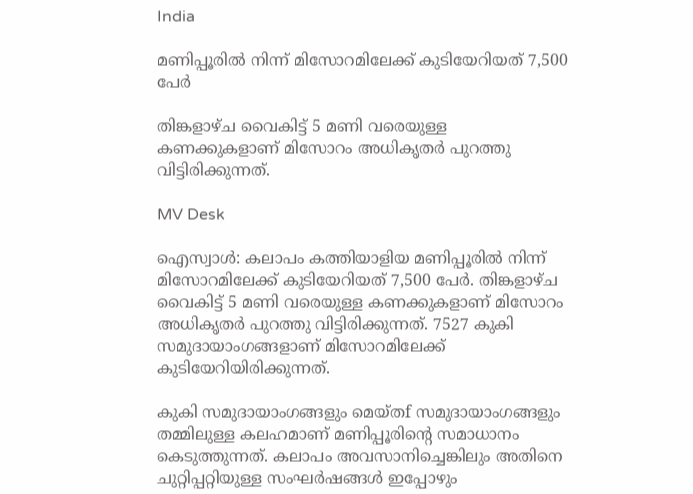India

മണിപ്പൂരിൽ നിന്ന് മിസോറമിലേക്ക് കുടിയേറിയത് 7,500 പേർ

തിങ്കളാഴ്ച വൈകിട്ട് 5 മണി വരെയുള്ള കണക്കുകളാണ് മിസോറം അധികൃതർ പുറത്തു വിട്ടിരിക്കുന്നത്.

MV Desk

ഐസ്വാൾ: കലാപം കത്തിയാളിയ മണിപ്പൂരിൽ നിന്ന് മിസോറമിലേക്ക് കുടിയേറിയത് 7,500 പേർ. തിങ്കളാഴ്ച വൈകിട്ട് 5 മണി വരെയുള്ള കണക്കുകളാണ് മിസോറം അധികൃതർ പുറത്തു വിട്ടിരിക്കുന്നത്. 7527 കുകി സമുദായാംഗങ്ങളാണ് മിസോറമിലേക്ക് കുടിയേറിയിരിക്കുന്നത്.

കുകി സമുദായാംഗങ്ങളും മെയ്തf സമുദായാംഗങ്ങളും തമ്മിലുള്ള കലഹമാണ് മണിപ്പൂരിന്‍റെ സമാധാനം കെടുത്തുന്നത്. കലാപം അവസാനിച്ചെങ്കിലും അതിനെ ചുറ്റിപ്പറ്റിയുള്ള സംഘർഷങ്ങൾ ഇപ്പോഴും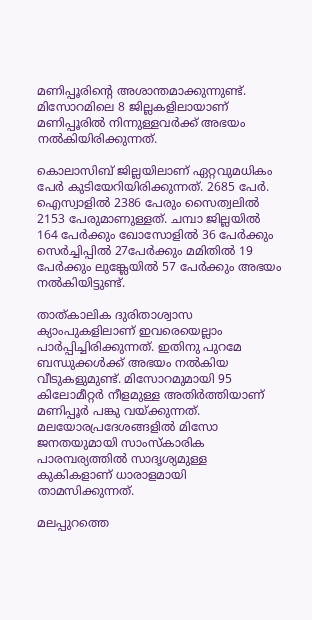മണിപ്പൂരിന്‍റെ അശാന്തമാക്കുന്നുണ്ട്. മിസോറമിലെ 8 ജില്ലകളിലായാണ് മണിപ്പൂരിൽ നിന്നുള്ളവർക്ക് അഭയം നൽകിയിരിക്കുന്നത്.

കൊലാസിബ് ജില്ലയിലാണ് ഏറ്റവുമധികം പേർ കുടിയേറിയിരിക്കുന്നത്. 2685 പേർ. ഐസ്വാളിൽ 2386 പേരും സൈത്വലിൽ 2153 പേരുമാണുള്ളത്. ചമ്പാ ജില്ലയിൽ 164 പേർക്കും ഖോസോളിൽ 36 പേർക്കും സെർച്ചിപ്പിൽ 27പേർക്കും മമിതിൽ 19 പേർക്കും ലുങ്ക്ലേയിൽ 57 പേർക്കും അഭയം നൽകിയിട്ടുണ്ട്.

താത്കാലിക ദുരിതാശ്വാസ ക്യാംപുകളിലാണ് ഇവരെയെല്ലാം പാർപ്പിച്ചിരിക്കുന്നത്. ഇതിനു പുറമേ ബന്ധുക്കൾക്ക് അഭയം നൽകിയ വീടുകളുമുണ്ട്. മിസോറമുമായി 95 കിലോമീറ്റർ നീളമുള്ള അതിർത്തിയാണ് മണിപ്പൂർ പങ്കു വയ്ക്കുന്നത്. മലയോരപ്രദേശങ്ങളിൽ മിസോ ജനതയുമായി സാംസ്കാരിക പാരമ്പര്യത്തിൽ സാദൃശ്യമുള്ള കുകികളാണ് ധാരാളമായി താമസിക്കുന്നത്.

മലപ്പുറത്തെ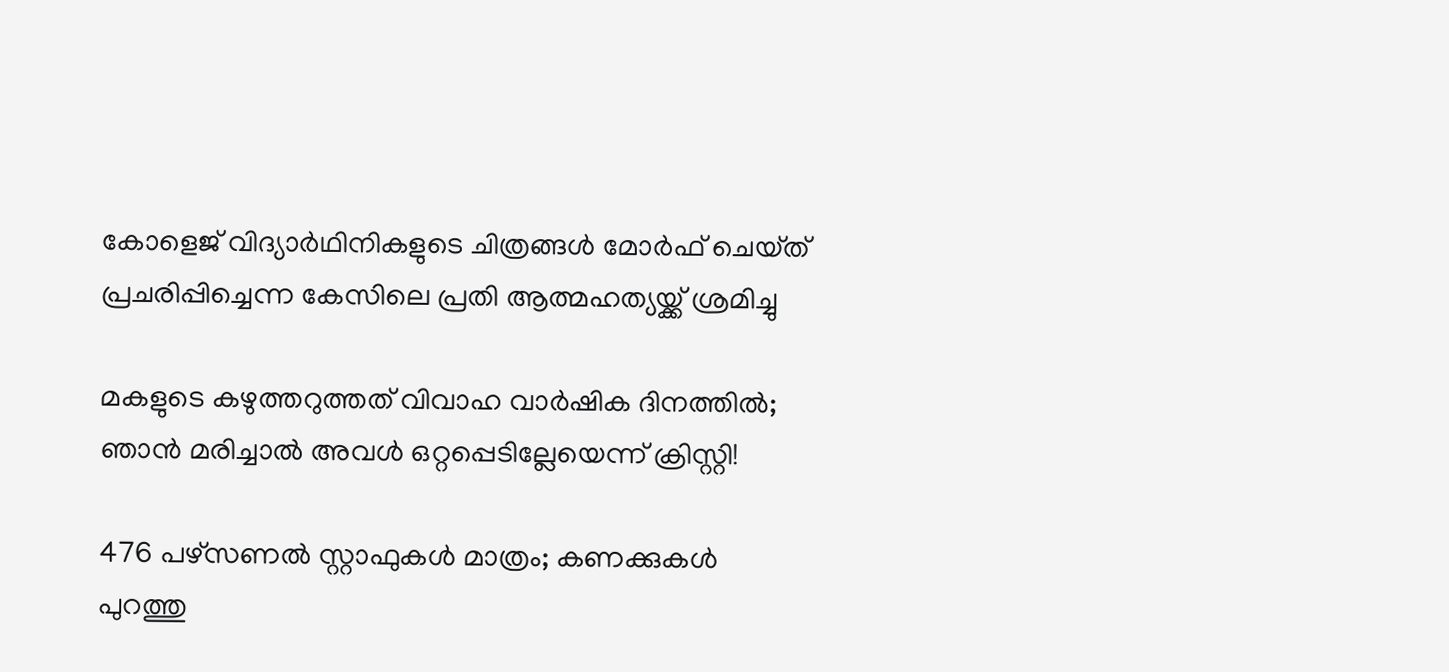കോളെജ് വിദ‍്യാർഥിനികളുടെ ചിത്രങ്ങൾ മോർഫ് ചെയ്‌ത് പ്രചരിപ്പിച്ചെന്ന കേസിലെ പ്രതി ആത്മഹത‍്യയ്ക്ക് ശ്രമിച്ചു

മകളുടെ കഴുത്തറുത്തത് വിവാഹ വാർഷിക ദിനത്തിൽ; ഞാൻ മരിച്ചാൽ അവൾ ഒറ്റപ്പെടില്ലേയെന്ന് ക്രിസ്റ്റി!

476 പഴ്സണൽ സ്റ്റാഫുകൾ മാത്രം; കണക്കുകൾ പുറത്തു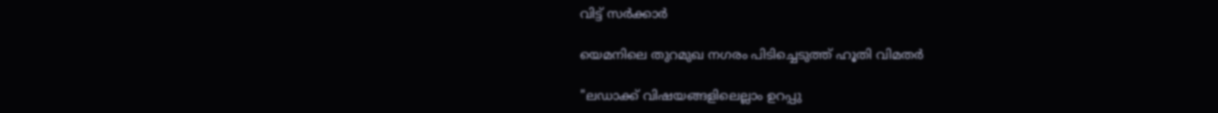വിട്ട് സർക്കാർ

യെമനിലെ തുറമുഖ നഗരം പിടിച്ചെടുത്ത് ഹൂതി വിമതർ

"ലഡാക്ക് വിഷയങ്ങളിലെല്ലാം ഉറപ്പു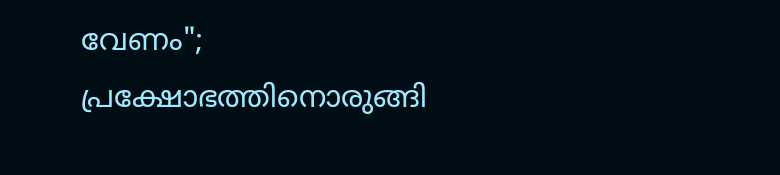വേണം"; പ്രക്ഷോഭത്തിനൊരുങ്ങി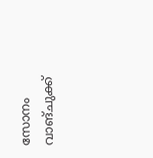സോനം വാങ്ചുക്ക്